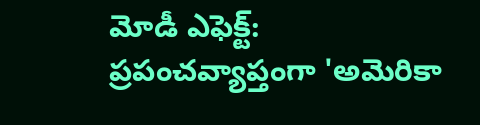మోడీ ఎఫెక్ట్: ప్రపంచవ్యాప్తంగా 'అమెరికా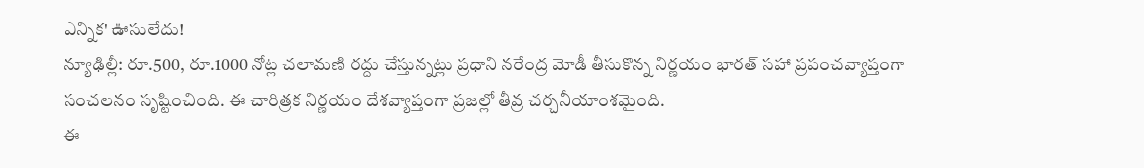ఎన్నిక' ఊసులేదు!
న్యూఢిల్లీ: రూ.500, రూ.1000 నోట్ల చలామణి రద్దు చేస్తున్నట్లు ప్రధాని నరేంద్ర మోడీ తీసుకొన్న నిర్ణయం భారత్ సహా ప్రపంచవ్యాప్తంగా సంచలనం సృష్టించింది. ఈ చారిత్రక నిర్ణయం దేశవ్యాప్తంగా ప్రజల్లో తీవ్ర చర్చనీయాంశమైంది.
ఈ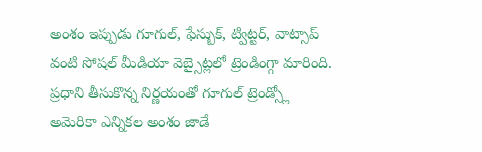అంశం ఇప్పుడు గూగుల్, ఫేస్బుక్, ట్విట్టర్, వాట్సాప్ వంటి సోషల్ మీడియా వెబ్సైట్లలో ట్రెండింగ్గా మారింది. ప్రధాని తీసుకొన్న నిర్ణయంతో గూగుల్ ట్రెండ్స్లో అమెరికా ఎన్నికల అంశం జాడే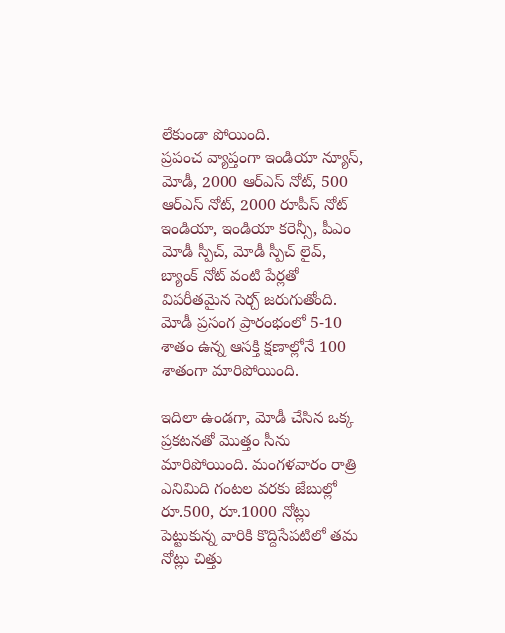లేకుండా పోయింది.
ప్రపంచ వ్యాప్తంగా ఇండియా న్యూస్, మోడీ, 2000 ఆర్ఎస్ నోట్, 500 ఆర్ఎస్ నోట్, 2000 రూపీస్ నోట్ ఇండియా, ఇండియా కరెన్సీ, పీఎం మోడీ స్పీచ్, మోడీ స్పీచ్ లైవ్, బ్యాంక్ నోట్ వంటి పేర్లతో విపరీతమైన సెర్చ్ జరుగుతోంది. మోడీ ప్రసంగ ప్రారంభంలో 5-10 శాతం ఉన్న ఆసక్తి క్షణాల్లోనే 100 శాతంగా మారిపోయింది.

ఇదిలా ఉండగా, మోడీ చేసిన ఒక్క ప్రకటనతో మొత్తం సీను మారిపోయింది. మంగళవారం రాత్రి ఎనిమిది గంటల వరకు జేబుల్లో రూ.500, రూ.1000 నోట్లు పెట్టుకున్న వారికి కొద్దిసేపటిలో తమ నోట్లు చిత్తు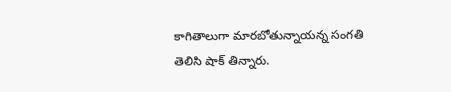కాగితాలుగా మారబోతున్నాయన్న సంగతి తెలిసి షాక్ తిన్నారు.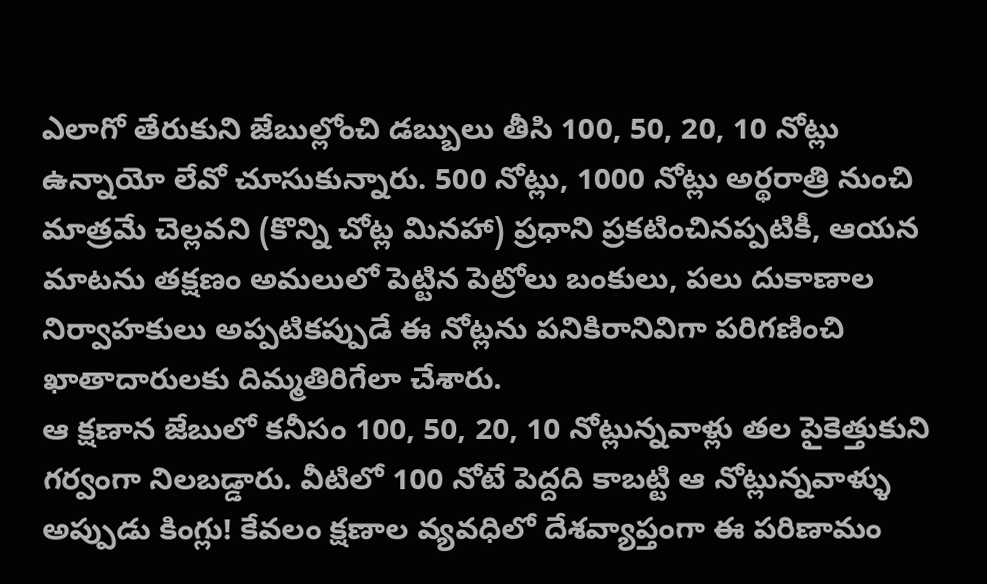ఎలాగో తేరుకుని జేబుల్లోంచి డబ్బులు తీసి 100, 50, 20, 10 నోట్లు ఉన్నాయో లేవో చూసుకున్నారు. 500 నోట్లు, 1000 నోట్లు అర్థరాత్రి నుంచి మాత్రమే చెల్లవని (కొన్ని చోట్ల మినహా) ప్రధాని ప్రకటించినప్పటికీ, ఆయన మాటను తక్షణం అమలులో పెట్టిన పెట్రోలు బంకులు, పలు దుకాణాల నిర్వాహకులు అప్పటికప్పుడే ఈ నోట్లను పనికిరానివిగా పరిగణించి ఖాతాదారులకు దిమ్మతిరిగేలా చేశారు.
ఆ క్షణాన జేబులో కనీసం 100, 50, 20, 10 నోట్లున్నవాళ్లు తల పైకెత్తుకుని గర్వంగా నిలబడ్డారు. వీటిలో 100 నోటే పెద్దది కాబట్టి ఆ నోట్లున్నవాళ్ళు అప్పుడు కింగ్లు! కేవలం క్షణాల వ్యవధిలో దేశవ్యాప్తంగా ఈ పరిణామం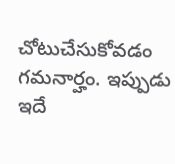చోటుచేసుకోవడం గమనార్హం. ఇప్పుడు ఇదే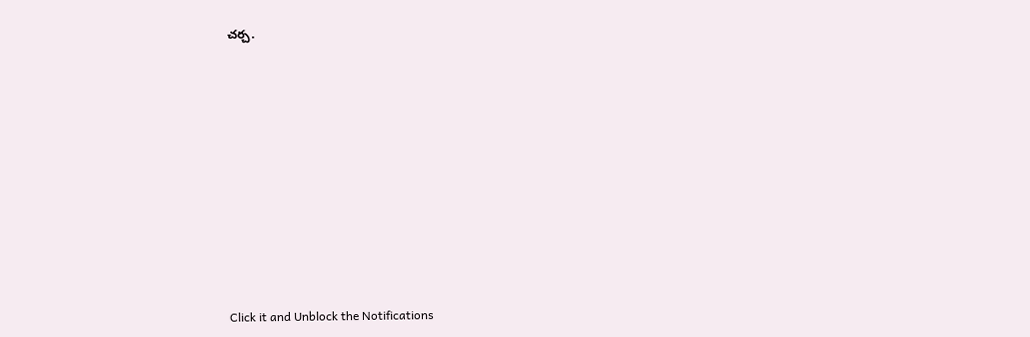చర్చ.












Click it and Unblock the Notifications